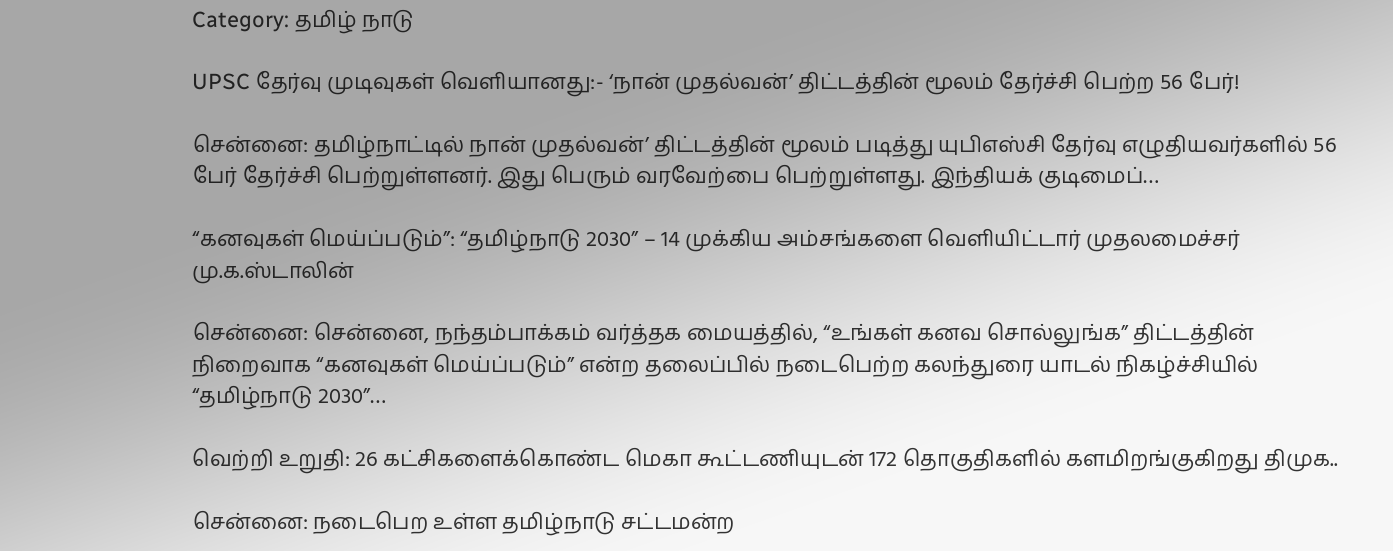Category: தமிழ் நாடு

UPSC தேர்வு முடிவுகள் வெளியானது:- ‘நான் முதல்வன்’ திட்டத்தின் மூலம் தேர்ச்சி பெற்ற 56 பேர்!

சென்னை: தமிழ்நாட்டில் நான் முதல்வன்’ திட்டத்தின் மூலம் படித்து யுபிஎஸ்சி தேர்வு எழுதியவர்களில் 56 பேர் தேர்ச்சி பெற்றுள்ளனர். இது பெரும் வரவேற்பை பெற்றுள்ளது. இந்தியக் குடிமைப்…

“கனவுகள் மெய்ப்படும்”: “தமிழ்நாடு 2030” – 14 முக்கிய அம்சங்களை வெளியிட்டார் முதலமைச்சர் மு.க.ஸ்டாலின்

சென்னை: சென்னை, நந்தம்பாக்கம் வர்த்தக மையத்தில், “உங்கள் கனவ சொல்லுங்க” திட்டத்தின் நிறைவாக “கனவுகள் மெய்ப்படும்” என்ற தலைப்பில் நடைபெற்ற கலந்துரை யாடல் நிகழ்ச்சியில் “தமிழ்நாடு 2030”…

வெற்றி உறுதி: 26 கட்சிகளைக்கொண்ட மெகா கூட்டணியுடன் 172 தொகுதிகளில் களமிறங்குகிறது திமுக..

சென்னை: நடைபெற உள்ள தமிழ்நாடு சட்டமன்ற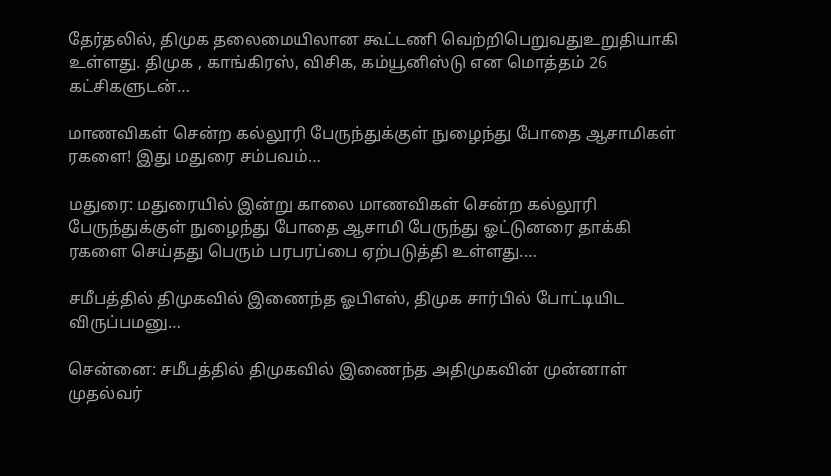தேர்தலில், திமுக தலைமையிலான கூட்டணி வெற்றிபெறுவதுஉறுதியாகி உள்ளது. திமுக , காங்கிரஸ், விசிக, கம்யூனிஸ்டு என மொத்தம் 26 கட்சிகளுடன்…

மாணவிகள் சென்ற கல்லூரி பேருந்துக்குள் நுழைந்து போதை ஆசாமிகள் ரகளை! இது மதுரை சம்பவம்…

மதுரை: மதுரையில் இன்று காலை மாணவிகள் சென்ற கல்லூரி பேருந்துக்குள் நுழைந்து போதை ஆசாமி பேருந்து ஓட்டுனரை தாக்கி ரகளை செய்தது பெரும் பரபரப்பை ஏற்படுத்தி உள்ளது.…

சமீபத்தில் திமுகவில் இணைந்த ஓபிஎஸ், திமுக சார்பில் போட்டியிட விருப்பமனு…

சென்னை: சமீபத்தில் திமுகவில் இணைந்த அதிமுகவின் முன்னாள் முதல்வர்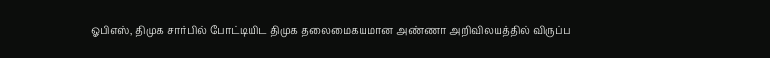ஓபிஎஸ், திமுக சார்பில் போட்டியிட திமுக தலைமைகயமான அண்ணா அறிவிலயத்தில் விருப்ப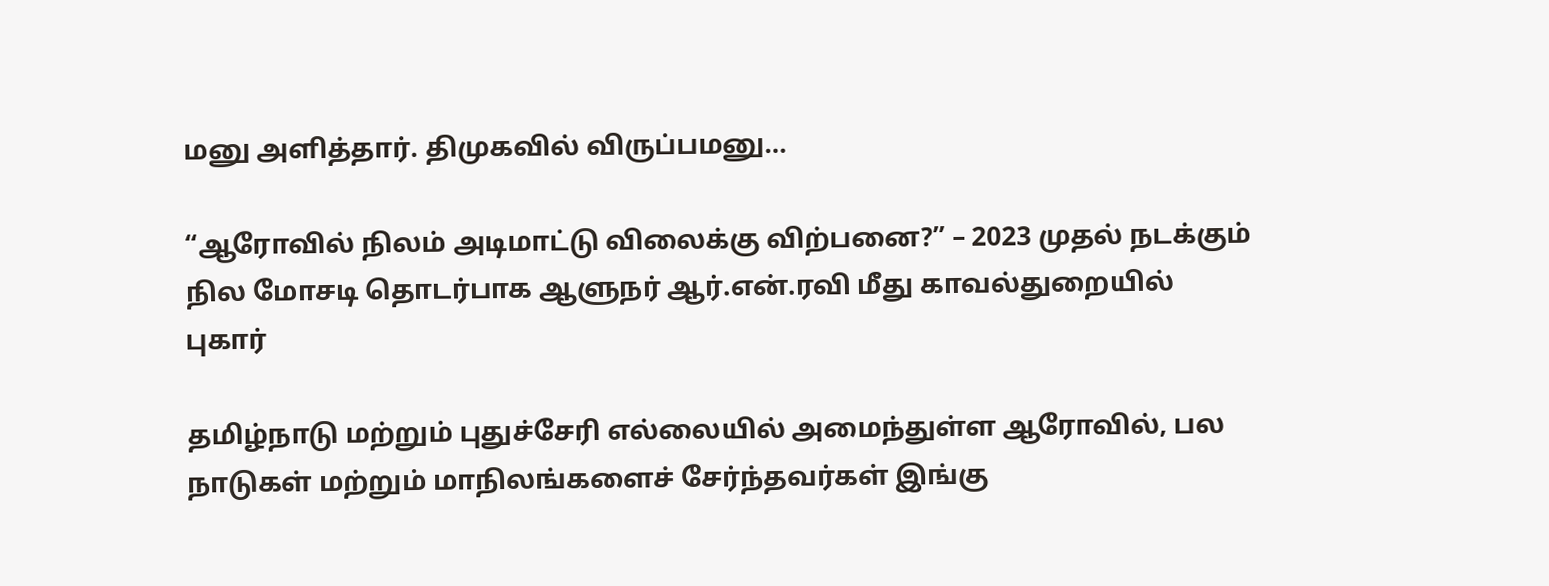மனு அளித்தார். திமுகவில் விருப்பமனு…

“ஆரோவில் நிலம் அடிமாட்டு விலைக்கு விற்பனை?” – 2023 முதல் நடக்கும் நில மோசடி தொடர்பாக ஆளுநர் ஆர்.என்.ரவி மீது காவல்துறையில் புகார்

தமிழ்நாடு மற்றும் புதுச்சேரி எல்லையில் அமைந்துள்ள ஆரோவில், பல நாடுகள் மற்றும் மாநிலங்களைச் சேர்ந்தவர்கள் இங்கு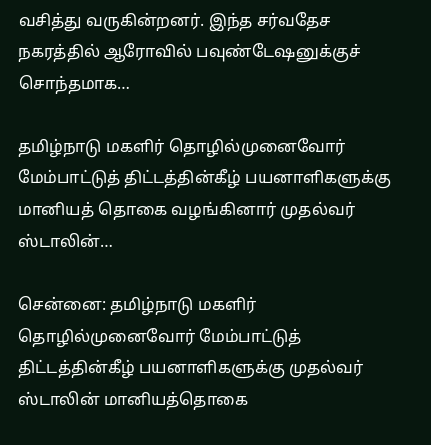வசித்து வருகின்றனர். இந்த சர்வதேச நகரத்தில் ஆரோவில் பவுண்டேஷனுக்குச் சொந்தமாக…

தமிழ்நாடு மகளிர் தொழில்முனைவோர் மேம்பாட்டுத் திட்டத்தின்கீழ் பயனாளிகளுக்கு மானியத் தொகை வழங்கினார் முதல்வர் ஸ்டாலின்…

சென்னை: தமிழ்நாடு மகளிர் தொழில்முனைவோர் மேம்பாட்டுத் திட்டத்தின்கீழ் பயனாளிகளுக்கு முதல்வர் ஸ்டாலின் மானியத்தொகை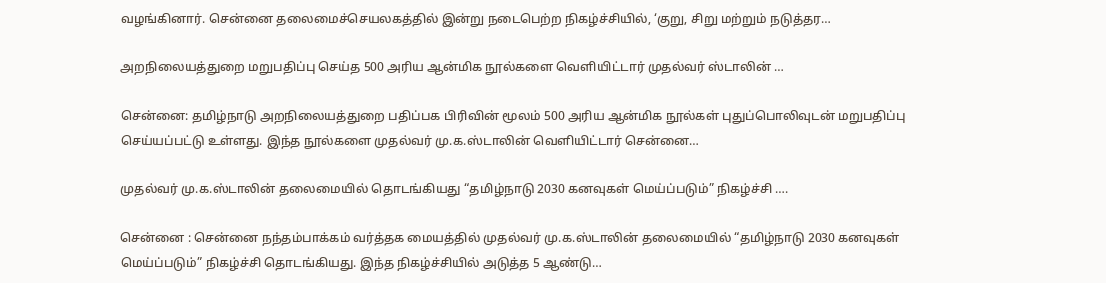வழங்கினார். சென்னை தலைமைச்செயலகத்தில் இன்று நடைபெற்ற நிகழ்ச்சியில், ‘குறு, சிறு மற்றும் நடுத்தர…

அறநிலையத்துறை மறுபதிப்பு செய்த 500 அரிய ஆன்மிக நூல்களை வெளியிட்டார் முதல்வர் ஸ்டாலின் …

சென்னை: தமிழ்நாடு அறநிலையத்துறை பதிப்பக பிரிவின் மூலம் 500 அரிய ஆன்மிக நூல்கள் புதுப்பொலிவுடன் மறுபதிப்பு செய்யப்பட்டு உள்ளது. இந்த நூல்களை முதல்வர் மு.க.ஸ்டாலின் வெளியிட்டார் சென்னை…

முதல்வர் மு.க.ஸ்டாலின் தலைமையில் தொடங்கியது “தமிழ்நாடு 2030 கனவுகள் மெய்ப்படும்” நிகழ்ச்சி ….

சென்னை : சென்னை நந்தம்பாக்கம் வர்த்தக மையத்தில் முதல்வர் மு.க.ஸ்டாலின் தலைமையில் “தமிழ்நாடு 2030 கனவுகள் மெய்ப்படும்” நிகழ்ச்சி தொடங்கியது. இந்த நிகழ்ச்சியில் அடுத்த 5 ஆண்டு…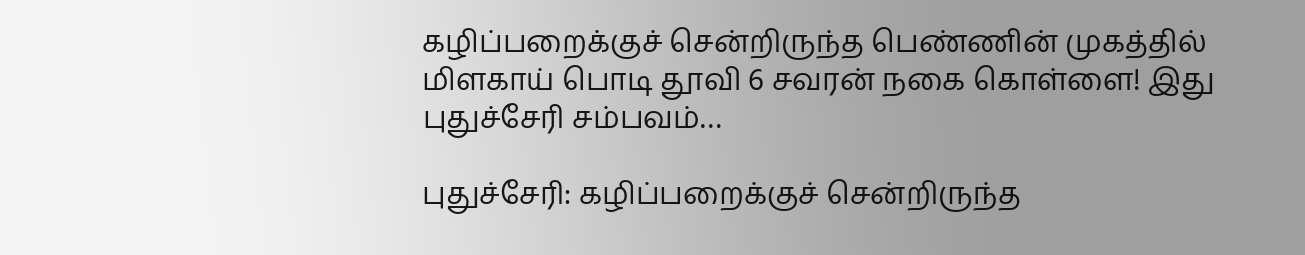கழிப்பறைக்குச் சென்றிருந்த பெண்ணின் முகத்தில் மிளகாய் பொடி தூவி 6 சவரன் நகை கொள்ளை! இது புதுச்சேரி சம்பவம்…

புதுச்சேரி: கழிப்பறைக்குச் சென்றிருந்த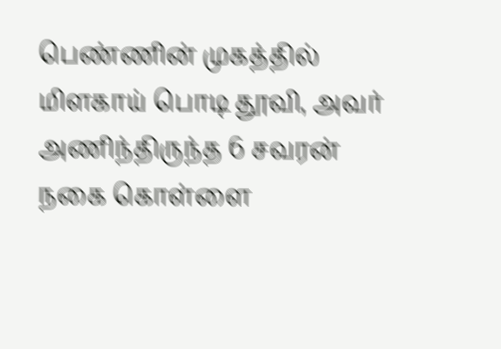பெண்ணின் முகத்தில் மிளகாய் பொடி தூவி, அவர் அணிந்திருந்த 6 சவரன் நகை கொள்ளை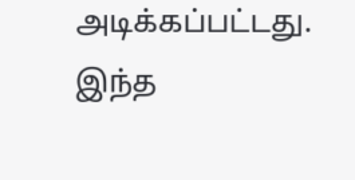அடிக்கப்பட்டது. இந்த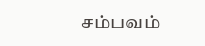சம்பவம்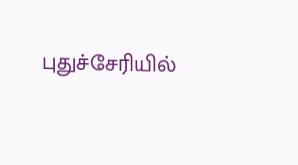புதுச்சேரியில்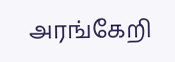அரங்கேறி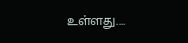உள்ளது.…